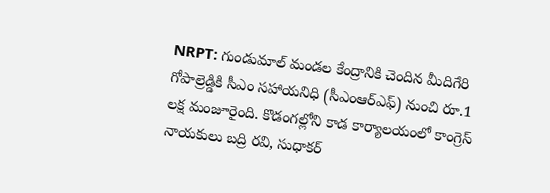NRPT: గుండుమాల్ మండల కేంద్రానికి చెందిన మీదిగేరి గోపాల్రెడ్డికి సీఎం సహాయనిధి (సీఎంఆర్ఎఫ్) నుంచి రూ.1 లక్ష మంజూరైంది. కొడంగల్లోని కాడ కార్యాలయంలో కాంగ్రెస్ నాయకులు బద్రి రవి, సుధాకర్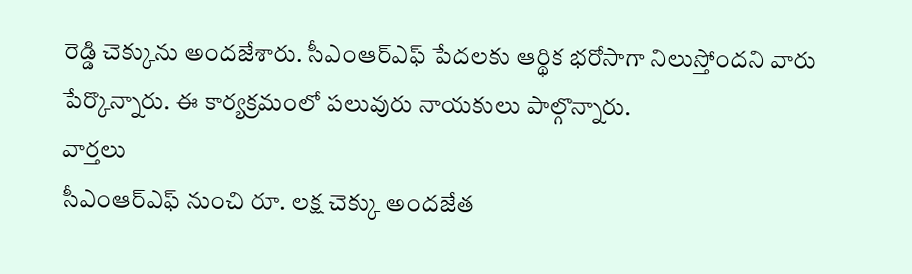రెడ్డి చెక్కును అందజేశారు. సీఎంఆర్ఎఫ్ పేదలకు ఆర్థిక భరోసాగా నిలుస్తోందని వారు పేర్కొన్నారు. ఈ కార్యక్రమంలో పలువురు నాయకులు పాల్గొన్నారు.
వార్తలు
సీఎంఆర్ఎఫ్ నుంచి రూ. లక్ష చెక్కు అందజేత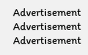Advertisement
Advertisement
Advertisement